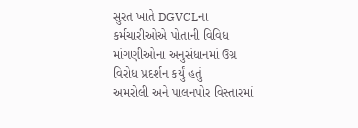સુરત ખાતે DGVCLના કર્મચારીઓએ પોતાની વિવિધ માંગણીઓના અનુસંધાનમાં ઉગ્ર વિરોધ પ્રદર્શન કર્યું હતું
અમરોલી અને પાલનપોર વિસ્તારમાં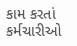કામ કરતાં કર્મચારીઓ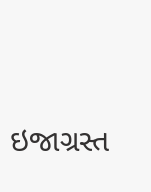ઇજાગ્રસ્ત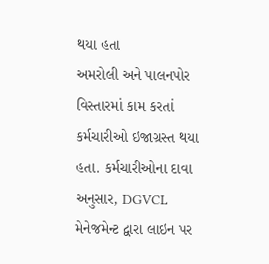થયા હતા
અમરોલી અને પાલનપોર વિસ્તારમાં કામ કરતાં કર્મચારીઓ ઇજાગ્રસ્ત થયા હતા. કર્મચારીઓના દાવા અનુસાર, DGVCL મેનેજમેન્ટ દ્વારા લાઇન પર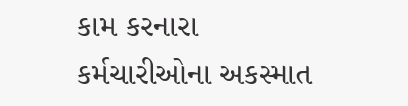કામ કરનારા કર્મચારીઓના અકસ્માત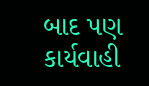બાદ પણ કાર્યવાહી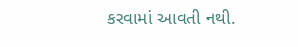કરવામાં આવતી નથી.